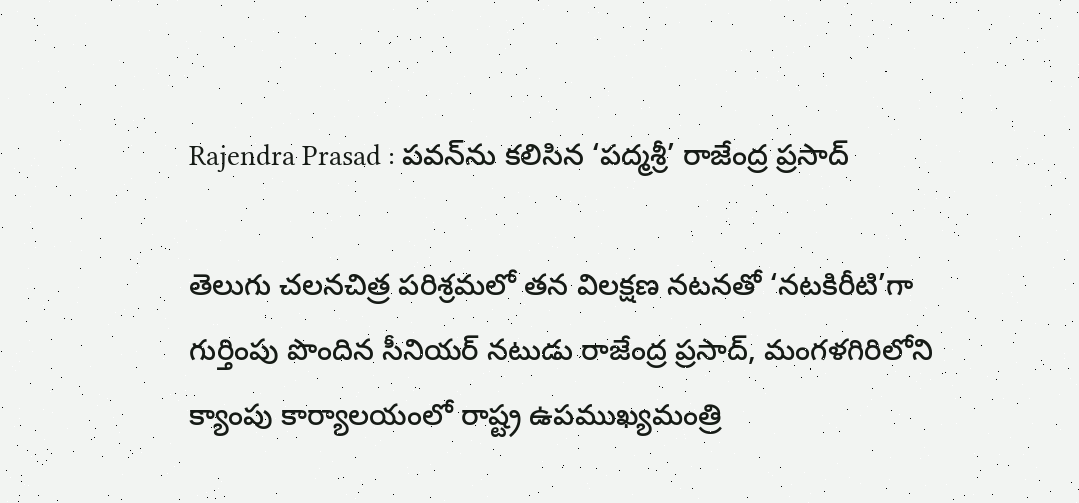Rajendra Prasad : పవన్‌ను కలిసిన ‘పద్మశ్రీ’ రాజేంద్ర ప్రసాద్

తెలుగు చలనచిత్ర పరిశ్రమలో తన విలక్షణ నటనతో ‘నటకిరీటి’గా గుర్తింపు పొందిన సీనియర్ నటుడు రాజేంద్ర ప్రసాద్, మంగళగిరిలోని క్యాంపు కార్యాలయంలో రాష్ట్ర ఉపముఖ్యమంత్రి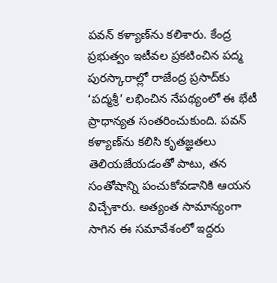పవన్ కళ్యాణ్‌ను కలిశారు. కేంద్ర ప్రభుత్వం ఇటీవల ప్రకటించిన పద్మ పురస్కారాల్లో రాజేంద్ర ప్రసాద్‌కు ‘పద్మశ్రీ’ లభించిన నేపథ్యంలో ఈ భేటీ ప్రాధాన్యత సంతరించుకుంది. పవన్ కళ్యాణ్‌ను కలిసి కృతజ్ఞతలు తెలియజేయడంతో పాటు, తన సంతోషాన్ని పంచుకోవడానికి ఆయన విచ్చేశారు. అత్యంత సామాన్యంగా సాగిన ఈ సమావేశంలో ఇద్దరు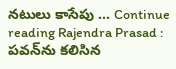నటులు కాసేపు … Continue reading Rajendra Prasad : పవన్‌ను కలిసిన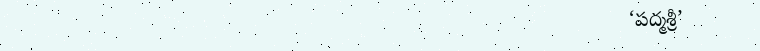‘పద్మశ్రీ’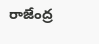రాజేంద్ర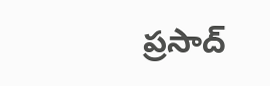ప్రసాద్